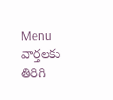Menu
వార్తలకు తిరిగి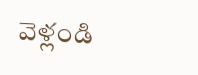వెళ్లండి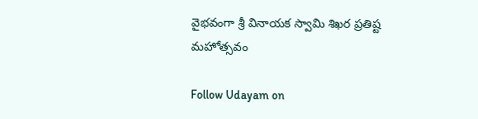వైభవంగా శ్రీ వినాయక స్వామి శిఖర ప్రతిష్ట మహోత్సవం

Follow Udayam on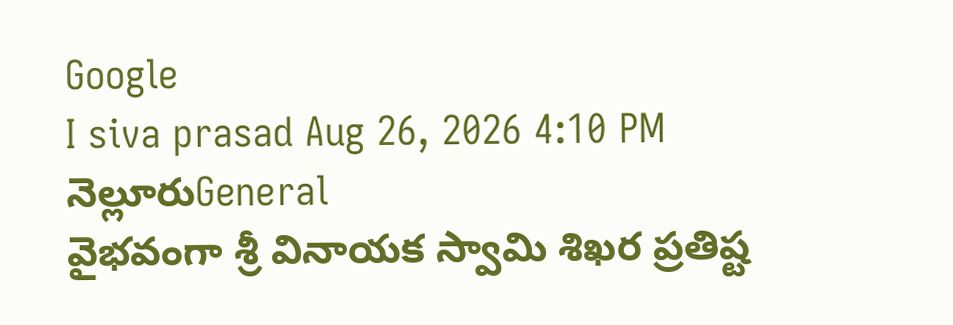Google
I siva prasad Aug 26, 2026 4:10 PM నెల్లూరుGeneral
వైభవంగా శ్రీ వినాయక స్వామి శిఖర ప్రతిష్ట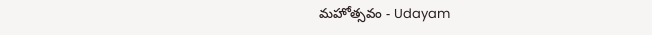మహోత్సవం - Udayam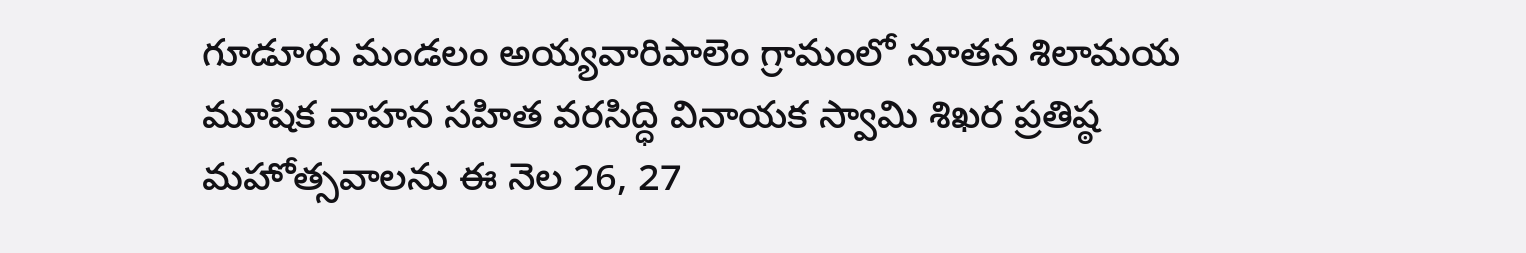గూడూరు మండలం అయ్యవారిపాలెం గ్రామంలో నూతన శిలామయ మూషిక వాహన సహిత వరసిద్ధి వినాయక స్వామి శిఖర ప్రతిష్ఠ మహోత్సవాలను ఈ నెల 26, 27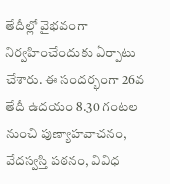తేదీల్లో వైభవంగా నిర్వహించేందుకు ఏర్పాటు చేశారు. ఈ సందర్భంగా 26వ తేదీ ఉదయం 8.30 గంటల నుంచి పుణ్యాహవాచనం, వేదస్వస్తి పఠనం, వివిధ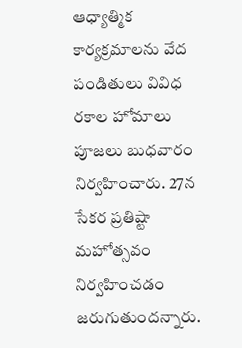ఆధ్యాత్మిక కార్యక్రమాలను వేద పండితులు వివిధ రకాల హోమాలు పూజలు బుధవారం నిర్వహించారు. 27న సేకర ప్రతిష్టా మహోత్సవం నిర్వహించడం జరుగుతుందన్నారు.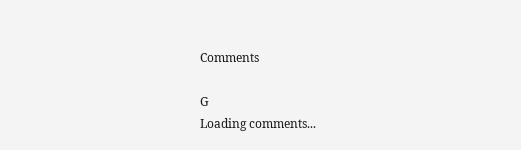Comments

G
Loading comments...